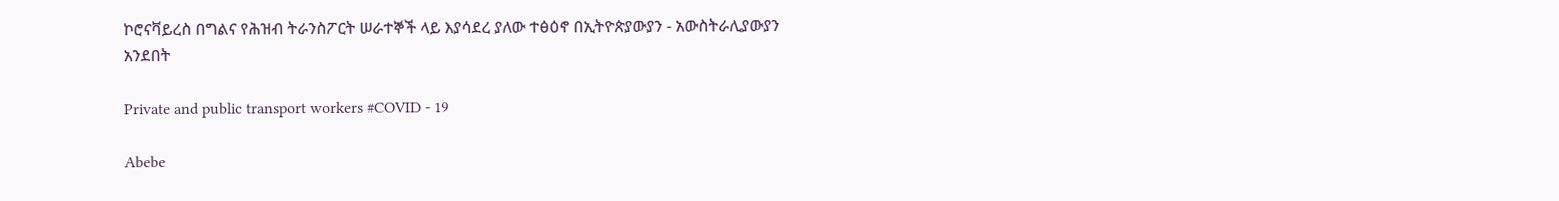ኮሮናቫይረስ በግልና የሕዝብ ትራንስፖርት ሠራተኞች ላይ እያሳደረ ያለው ተፅዕኖ በኢትዮጵያውያን - አውስትራሊያውያን አንደበት

Private and public transport workers #COVID - 19

Abebe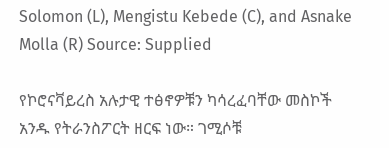Solomon (L), Mengistu Kebede (C), and Asnake Molla (R) Source: Supplied

የኮሮናቫይረስ አሉታዊ ተፅኖዎቹን ካሳረፈባቸው መስኮች አንዱ የትራንስፖርት ዘርፍ ነው። ገሚሶቹ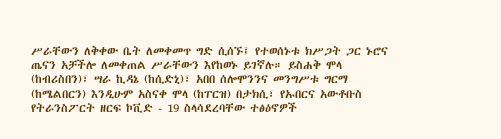ሥራቸውን ለቅቀው ቤት ለመቀመጥ ግድ ሲሰኙ፤ የተወሰኑቱ ክሥጋት ጋር ኑሮና ጤናን አቻችሎ ለመቀጠል ሥራቸውን እየከወኑ ይገኛሉ። ይስሐቅ ሞላ (ከብሪስበን)፣ ሣራ ኪዳኔ (ከሲድኒ)፣ አበበ ሰሎሞንንና መንግሥቱ ግርማ (ከሜልበርን) እንዲሁም አስናቀ ሞላ (ከፐርዝ) በታክሲ፣ የኡበርና አውቶቡስ የትራንስፖርት ዘርፍ ኮቪድ - 19 ስላሳደረባቸው ተፅዕኖዎች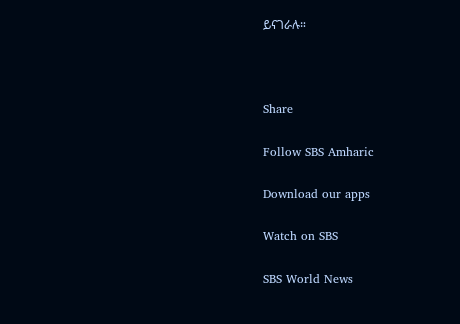ይናገራሉ።



Share

Follow SBS Amharic

Download our apps

Watch on SBS

SBS World News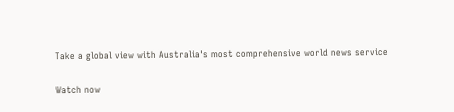Take a global view with Australia's most comprehensive world news service

Watch now